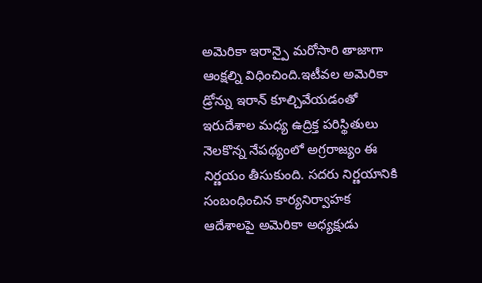అమెరికా ఇరాన్పై మరోసారి తాజాగా ఆంక్షల్ని విధించింది.ఇటీవల అమెరికా డ్రోన్ను ఇరాన్ కూల్చివేయడంతో ఇరుదేశాల మధ్య ఉద్రిక్త పరిస్థితులు నెలకొన్న నేపథ్యంలో అగ్రరాజ్యం ఈ నిర్ణయం తీసుకుంది. సదరు నిర్ణయానికి సంబంధించిన కార్యనిర్వాహక ఆదేశాలపై అమెరికా అధ్యక్షుడు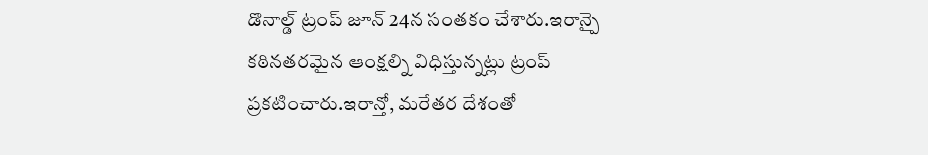డొనాల్డ్ ట్రంప్ జూన్ 24న సంతకం చేశారు.ఇరాన్పై కఠినతరమైన ఆంక్షల్ని విధిస్తున్నట్లు ట్రంప్ ప్రకటించారు.ఇరాన్తో, మరేతర దేశంతో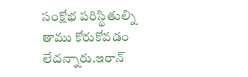సంక్షోభ పరిస్థితుల్ని తాము కోరుకోవడం లేదన్నారు.ఇరాన్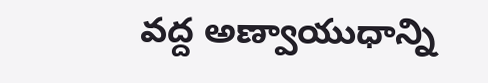వద్ద అణ్వాయుధాన్ని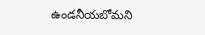ఉండనీయబోమని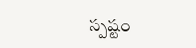స్పష్టం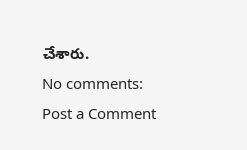చేశారు.
No comments:
Post a Comment